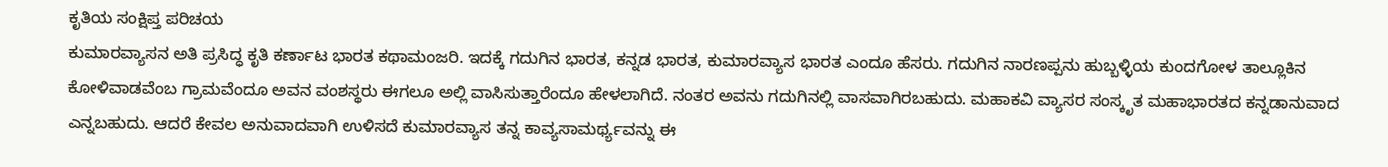ಕೃತಿಯ ಸಂಕ್ಷಿಪ್ತ ಪರಿಚಯ
ಕುಮಾರವ್ಯಾಸನ ಅತಿ ಪ್ರಸಿದ್ಧ ಕೃತಿ ಕರ್ಣಾಟ ಭಾರತ ಕಥಾಮಂಜರಿ. ಇದಕ್ಕೆ ಗದುಗಿನ ಭಾರತ, ಕನ್ನಡ ಭಾರತ, ಕುಮಾರವ್ಯಾಸ ಭಾರತ ಎಂದೂ ಹೆಸರು. ಗದುಗಿನ ನಾರಣಪ್ಪನು ಹುಬ್ಬಳ್ಳಿಯ ಕುಂದಗೋಳ ತಾಲ್ಲೂಕಿನ ಕೋಳಿವಾಡವೆಂಬ ಗ್ರಾಮವೆಂದೂ ಅವನ ವಂಶಸ್ಥರು ಈಗಲೂ ಅಲ್ಲಿ ವಾಸಿಸುತ್ತಾರೆಂದೂ ಹೇಳಲಾಗಿದೆ. ನಂತರ ಅವನು ಗದುಗಿನಲ್ಲಿ ವಾಸವಾಗಿರಬಹುದು. ಮಹಾಕವಿ ವ್ಯಾಸರ ಸಂಸ್ಕೃತ ಮಹಾಭಾರತದ ಕನ್ನಡಾನುವಾದ ಎನ್ನಬಹುದು. ಆದರೆ ಕೇವಲ ಅನುವಾದವಾಗಿ ಉಳಿಸದೆ ಕುಮಾರವ್ಯಾಸ ತನ್ನ ಕಾವ್ಯಸಾಮರ್ಥ್ಯವನ್ನು ಈ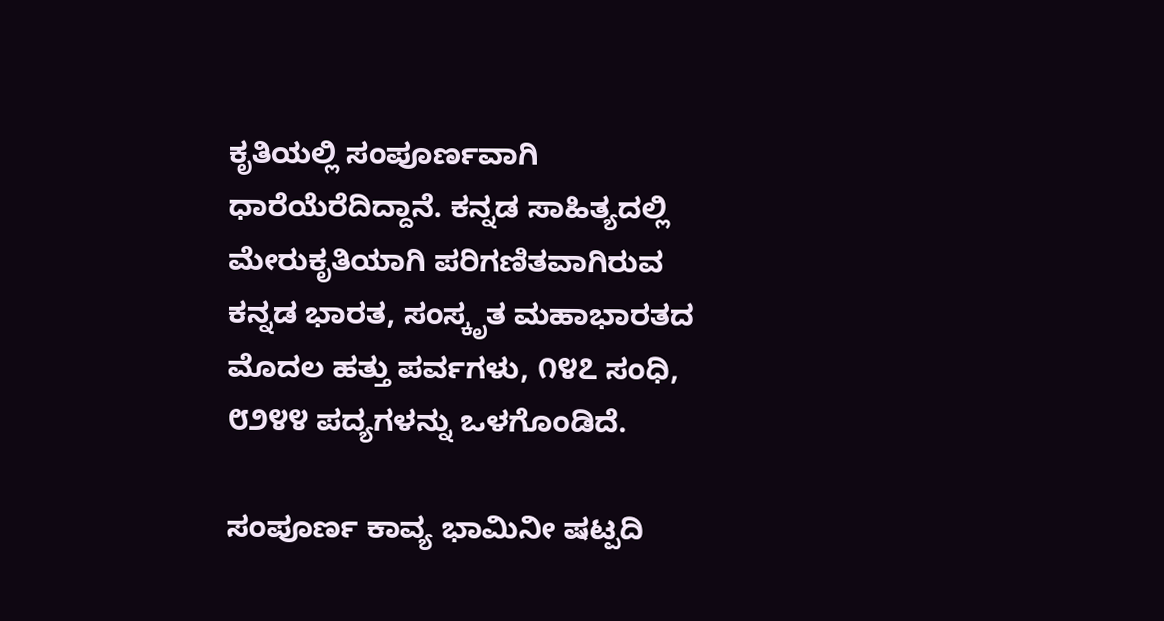ಕೃತಿಯಲ್ಲಿ ಸಂಪೂರ್ಣವಾಗಿ ಧಾರೆಯೆರೆದಿದ್ದಾನೆ. ಕನ್ನಡ ಸಾಹಿತ್ಯದಲ್ಲಿ ಮೇರುಕೃತಿಯಾಗಿ ಪರಿಗಣಿತವಾಗಿರುವ ಕನ್ನಡ ಭಾರತ, ಸಂಸ್ಕೃತ ಮಹಾಭಾರತದ ಮೊದಲ ಹತ್ತು ಪರ್ವಗಳು, ೧೪೭ ಸಂಧಿ, ೮೨೪೪ ಪದ್ಯಗಳನ್ನು ಒಳಗೊಂಡಿದೆ.

ಸಂಪೂರ್ಣ ಕಾವ್ಯ ಭಾಮಿನೀ ಷಟ್ಪದಿ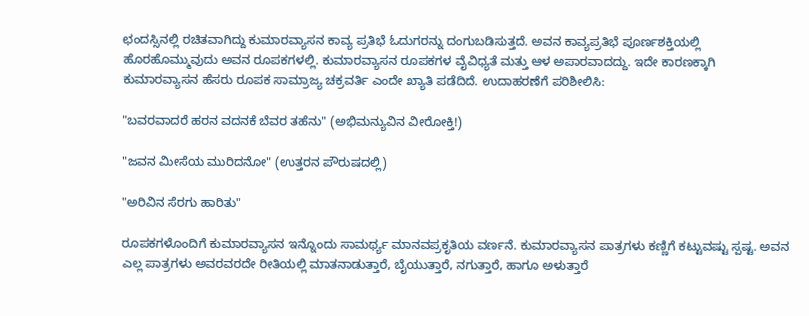ಛಂದಸ್ಸಿನಲ್ಲಿ ರಚಿತವಾಗಿದ್ದು ಕುಮಾರವ್ಯಾಸನ ಕಾವ್ಯ ಪ್ರತಿಭೆ ಓದುಗರನ್ನು ದಂಗುಬಡಿಸುತ್ತದೆ. ಅವನ ಕಾವ್ಯಪ್ರತಿಭೆ ಪೂರ್ಣಶಕ್ತಿಯಲ್ಲಿ ಹೊರಹೊಮ್ಮುವುದು ಅವನ ರೂಪಕಗಳಲ್ಲಿ. ಕುಮಾರವ್ಯಾಸನ ರೂಪಕಗಳ ವೈವಿಧ್ಯತೆ ಮತ್ತು ಆಳ ಅಪಾರವಾದದ್ದು. ಇದೇ ಕಾರಣಕ್ಕಾಗಿ ಕುಮಾರವ್ಯಾಸನ ಹೆಸರು ರೂಪಕ ಸಾಮ್ರಾಜ್ಯ ಚಕ್ರವರ್ತಿ ಎಂದೇ ಖ್ಯಾತಿ ಪಡೆದಿದೆ. ಉದಾಹರಣೆಗೆ ಪರಿಶೀಲಿಸಿ:

"ಬವರವಾದರೆ ಹರನ ವದನಕೆ ಬೆವರ ತಹೆನು" (ಅಭಿಮನ್ಯುವಿನ ವೀರೋಕ್ತಿ!)

"ಜವನ ಮೀಸೆಯ ಮುರಿದನೋ" (ಉತ್ತರನ ಪೌರುಷದಲ್ಲಿ)

"ಅರಿವಿನ ಸೆರಗು ಹಾರಿತು"

ರೂಪಕಗಳೊಂದಿಗೆ ಕುಮಾರವ್ಯಾಸನ ಇನ್ನೊಂದು ಸಾಮರ್ಥ್ಯ ಮಾನವಪ್ರಕೃತಿಯ ವರ್ಣನೆ. ಕುಮಾರವ್ಯಾಸನ ಪಾತ್ರಗಳು ಕಣ್ಣಿಗೆ ಕಟ್ಟುವಷ್ಟು ಸ್ಪಷ್ಟ. ಅವನ ಎಲ್ಲ ಪಾತ್ರಗಳು ಅವರವರದೇ ರೀತಿಯಲ್ಲಿ ಮಾತನಾಡುತ್ತಾರೆ, ಬೈಯುತ್ತಾರೆ, ನಗುತ್ತಾರೆ, ಹಾಗೂ ಅಳುತ್ತಾರೆ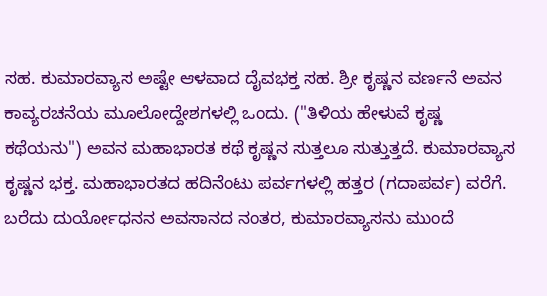ಸಹ. ಕುಮಾರವ್ಯಾಸ ಅಷ್ಟೇ ಆಳವಾದ ದೈವಭಕ್ತ ಸಹ. ಶ್ರೀ ಕೃಷ್ಣನ ವರ್ಣನೆ ಅವನ ಕಾವ್ಯರಚನೆಯ ಮೂಲೋದ್ದೇಶಗಳಲ್ಲಿ ಒಂದು. ("ತಿಳಿಯ ಹೇಳುವೆ ಕೃ‍ಷ್ಣ ಕಥೆಯನು") ಅವನ ಮಹಾಭಾರತ ಕಥೆ ಕೃಷ್ಣನ ಸುತ್ತಲೂ ಸುತ್ತುತ್ತದೆ. ಕುಮಾರವ್ಯಾಸ ಕೃಷ್ಣನ ಭಕ್ತ. ಮಹಾಭಾರತದ ಹದಿನೆಂಟು ಪರ್ವಗಳಲ್ಲಿ ಹತ್ತರ (ಗದಾಪರ್ವ) ವರೆಗೆ. ಬರೆದು ದುರ್ಯೋಧನನ ಅವಸಾನದ ನಂತರ, ಕುಮಾರವ್ಯಾಸನು ಮುಂದೆ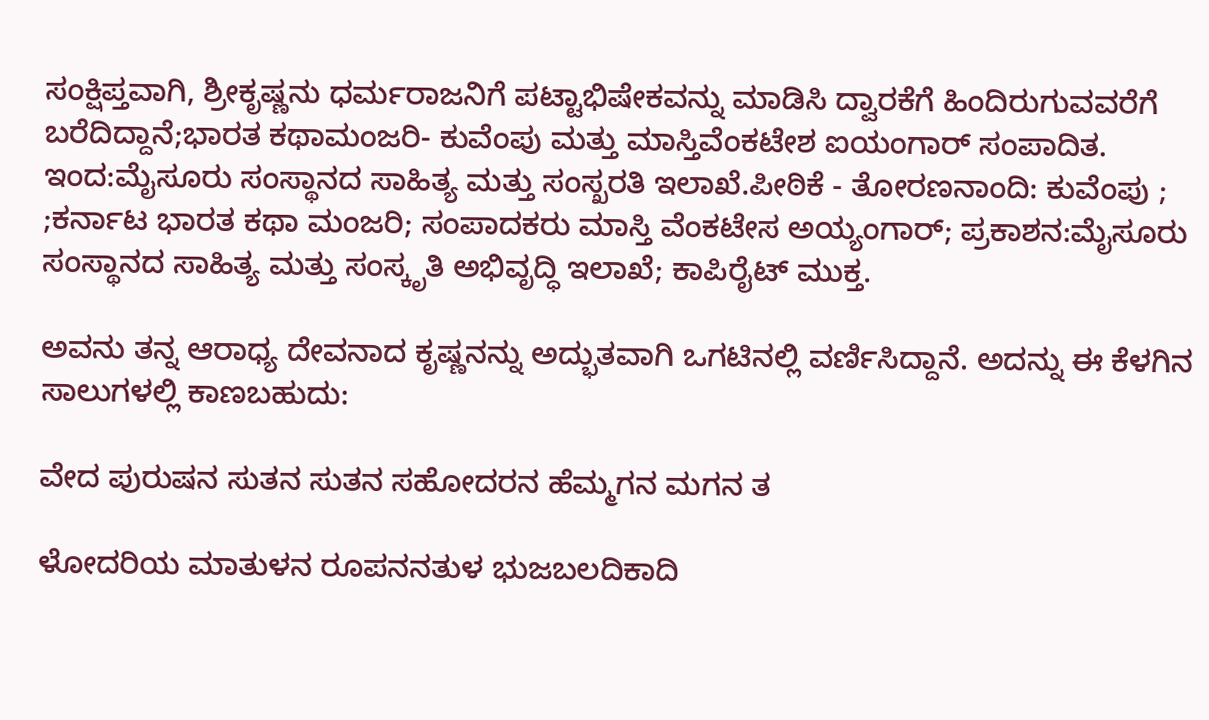ಸಂಕ್ಷಿಪ್ತವಾಗಿ, ಶ್ರೀಕೃಷ್ಣನು ಧರ್ಮರಾಜನಿಗೆ ಪಟ್ಟಾಭಿಷೇಕವನ್ನು ಮಾಡಿಸಿ ದ್ವಾರಕೆಗೆ ಹಿಂದಿರುಗುವವರೆಗೆ ಬರೆದಿದ್ದಾನೆ;ಭಾರತ ಕಥಾಮಂಜರಿ- ಕುವೆಂಪು ಮತ್ತು ಮಾಸ್ತಿವೆಂಕಟೇಶ ಐಯಂಗಾರ್ ಸಂಪಾದಿತ. ಇಂದ:ಮೈಸೂರು ಸಂಸ್ಥಾನದ ಸಾಹಿತ್ಯ ಮತ್ತು ಸಂಸ್ಖರತಿ ಇಲಾಖೆ.ಪೀಠಿಕೆ - ತೋರಣನಾಂದಿ: ಕುವೆಂಪು ; ;ಕರ್ನಾಟ ಭಾರತ ಕಥಾ ಮಂಜರಿ; ಸಂಪಾದಕರು ಮಾಸ್ತಿ ವೆಂಕಟೇಸ ಅಯ್ಯಂಗಾರ್; ಪ್ರಕಾಶನ:ಮೈಸೂರು ಸಂಸ್ಥಾನದ ಸಾಹಿತ್ಯ ಮತ್ತು ಸಂಸ್ಕೃತಿ ಅಭಿವೃದ್ಧಿ ಇಲಾಖೆ; ಕಾಪಿರೈಟ್ ಮುಕ್ತ.

ಅವನು ತನ್ನ ಆರಾಧ್ಯ ದೇವನಾದ ಕೃಷ್ಣನನ್ನು ಅದ್ಭುತವಾಗಿ ಒಗಟಿನಲ್ಲಿ ವರ್ಣಿಸಿದ್ದಾನೆ. ಅದನ್ನು ಈ ಕೆಳಗಿನ ಸಾಲುಗಳಲ್ಲಿ ಕಾಣಬಹುದು:

ವೇದ ಪುರುಷನ ಸುತನ ಸುತನ ಸಹೋದರನ ಹೆಮ್ಮಗನ ಮಗನ ತ

ಳೋದರಿಯ ಮಾತುಳನ ರೂಪನನತುಳ ಭುಜಬಲದಿಕಾದಿ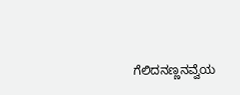ಗೆಲಿದನಣ್ಣನವ್ವೆಯ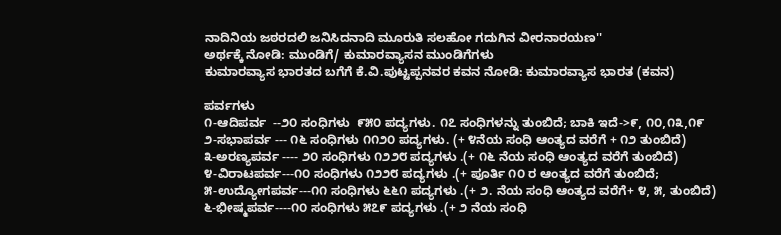ನಾದಿನಿಯ ಜಠರದಲಿ ಜನಿಸಿದನಾದಿ ಮೂರುತಿ ಸಲಹೋ ಗದುಗಿನ ವೀರನಾರಯಣ''
ಅರ್ಥಕ್ಕೆ ನೋಡಿ: ಮುಂಡಿಗೆ/ ಕುಮಾರವ್ಯಾಸನ ಮುಂಡಿಗೆಗಳು
ಕುಮಾರವ್ಯಾಸ ಭಾರತದ ಬಗೆಗೆ ಕೆ.ವಿ.ಪುಟ್ಟಪ್ಪನವರ ಕವನ ನೋಡಿ: ಕುಮಾರವ್ಯಾಸ ಭಾರತ (ಕವನ)

ಪರ್ವಗಳು
೧-ಆದಿಪರ್ವ  --೨೦ ಸಂಧಿಗಳು  ೯೫೦ ಪದ್ಯಗಳು. ೧೭ ಸಂಧಿಗಳನ್ನು ತುಂಬಿದೆ; ಬಾಕಿ ಇದೆ->೯, ೧೦,೧೩,೧೯
೨-ಸಭಾಪರ್ವ --- ೧೬ ಸಂಧಿಗಳು ೧೧೨೦ ಪದ್ಯಗಳು. (+ ೪ನೆಯ ಸಂಧಿ ಆಂತ್ಯದ ವರೆಗೆ + ೧೨ ತುಂಬಿದೆ)
೩-ಅರಣ್ಯಪರ್ವ ---- ೨೦ ಸಂಧಿಗಳು ೧೨೨೮ ಪದ್ಯಗಳು .(+ ೧೬ ನೆಯ ಸಂಧಿ ಆಂತ್ಯದ ವರೆಗೆ ತುಂಬಿದೆ)
೪-ವಿರಾಟಪರ್ವ---೧೦ ಸಂಧಿಗಳು ೧೨೨೮ ಪದ್ಯಗಳು .(+ ಪೂರ್ತಿ ೧೦ ರ ಆಂತ್ಯದ ವರೆಗೆ ತುಂಬಿದೆ;
೫-ಉದ್ಯೋಗಪರ್ವ---೧೧ ಸಂಧಿಗಳು ೬೬೧ ಪದ್ಯಗಳು .(+ ೨. ನೆಯ ಸಂಧಿ ಆಂತ್ಯದ ವರೆಗೆ+ ೪, ೫, ತುಂಬಿದೆ)
೬-ಭೀಷ್ಮಪರ್ವ----೧೦ ಸಂಧಿಗಳು ೫೭೯ ಪದ್ಯಗಳು .(+ ೨ ನೆಯ ಸಂಧಿ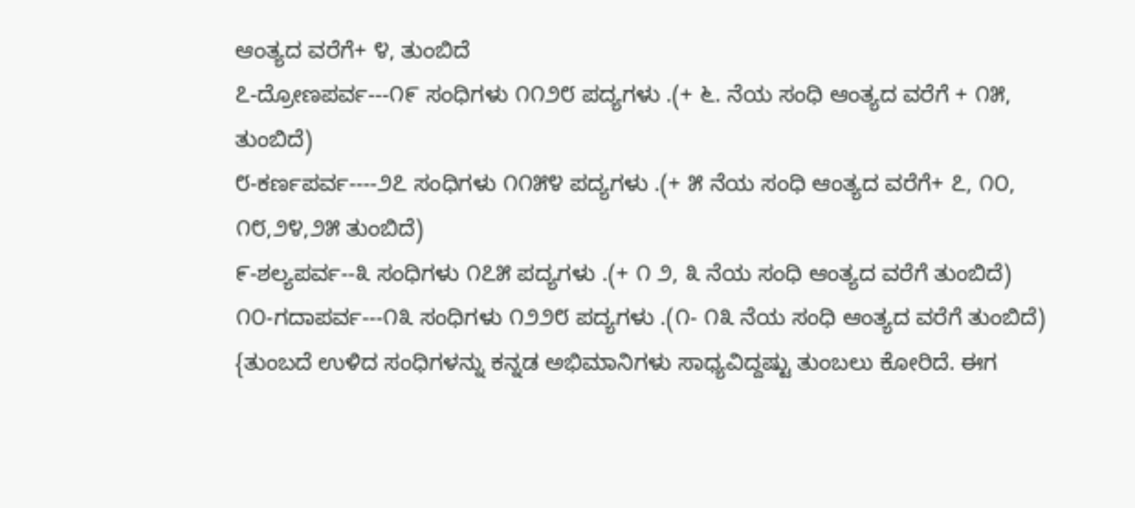ಆಂತ್ಯದ ವರೆಗೆ+ ೪, ತುಂಬಿದೆ
೭-ದ್ರೋಣಪರ್ವ---೧೯ ಸಂಧಿಗಳು ೧೧೨೮ ಪದ್ಯಗಳು .(+ ೬. ನೆಯ ಸಂಧಿ ಆಂತ್ಯದ ವರೆಗೆ + ೧೫, ತುಂಬಿದೆ)
೮-ಕರ್ಣಪರ್ವ----೨೭ ಸಂಧಿಗಳು ೧೧೫೪ ಪದ್ಯಗಳು .(+ ೫ ನೆಯ ಸಂಧಿ ಆಂತ್ಯದ ವರೆಗೆ+ ೭, ೧೦, ೧೮,೨೪,೨೫ ತುಂಬಿದೆ)
೯-ಶಲ್ಯಪರ್ವ--೩ ಸಂಧಿಗಳು ೧೭೫ ಪದ್ಯಗಳು .(+ ೧ ೨, ೩ ನೆಯ ಸಂಧಿ ಆಂತ್ಯದ ವರೆಗೆ ತುಂಬಿದೆ)
೧೦-ಗದಾಪರ್ವ---೧೩ ಸಂಧಿಗಳು ೧೨೨೮ ಪದ್ಯಗಳು .(೧- ೧೩ ನೆಯ ಸಂಧಿ ಆಂತ್ಯದ ವರೆಗೆ ತುಂಬಿದೆ)
{ತುಂಬದೆ ಉಳಿದ ಸಂಧಿಗಳನ್ನು ಕನ್ನಡ ಅಭಿಮಾನಿಗಳು ಸಾಧ್ಯವಿದ್ದಷ್ಟು ತುಂಬಲು ಕೋರಿದೆ. ಈಗ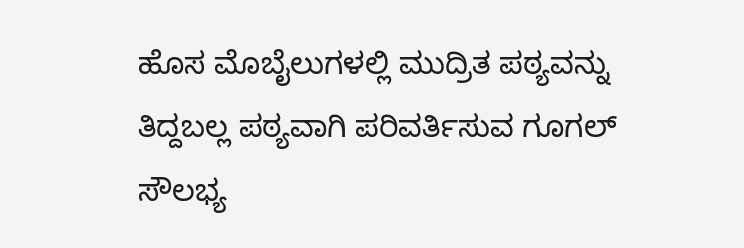ಹೊಸ ಮೊಬೈಲುಗಳಲ್ಲಿ ಮುದ್ರಿತ ಪಠ್ಯವನ್ನು ತಿದ್ದಬಲ್ಲ ಪಠ್ಯವಾಗಿ ಪರಿವರ್ತಿಸುವ ಗೂಗಲ್ ಸೌಲಭ್ಯ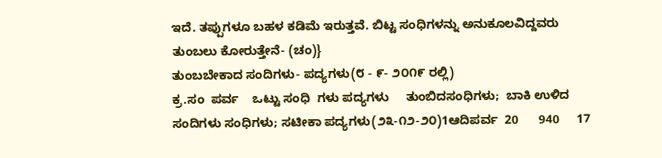ಇದೆ. ತಪ್ಪುಗಳೂ ಬಹಳ ಕಡಿಮೆ ಇರುತ್ತವೆ. ಬಿಟ್ಟ ಸಂಧಿಗಳನ್ನು ಅನುಕೂಲವಿದ್ದವರು ತುಂಬಲು ಕೋರುತ್ತೇನೆ- (ಚಂ)}
ತುಂಬಬೇಕಾದ ಸಂದಿಗಳು- ಪದ್ಯಗಳು(೮ - ೯- ೨೦೧೯ ರಲ್ಲಿ)
ಕ್ರ.ಸಂ  ಪರ್ವ    ಒಟ್ಟು ಸಂಧಿ  ಗಳು ಪದ್ಯಗಳು     ತುಂಬಿದಸಂಧಿಗಳು;  ಬಾಕಿ ಉಳಿದ ಸಂದಿಗಳು ಸಂಧಿಗಳು; ಸಟೀಕಾ ಪದ್ಯಗಳು(೨೩-೧೨-೨೦)1ಆದಿಪರ್ವ  20      940     17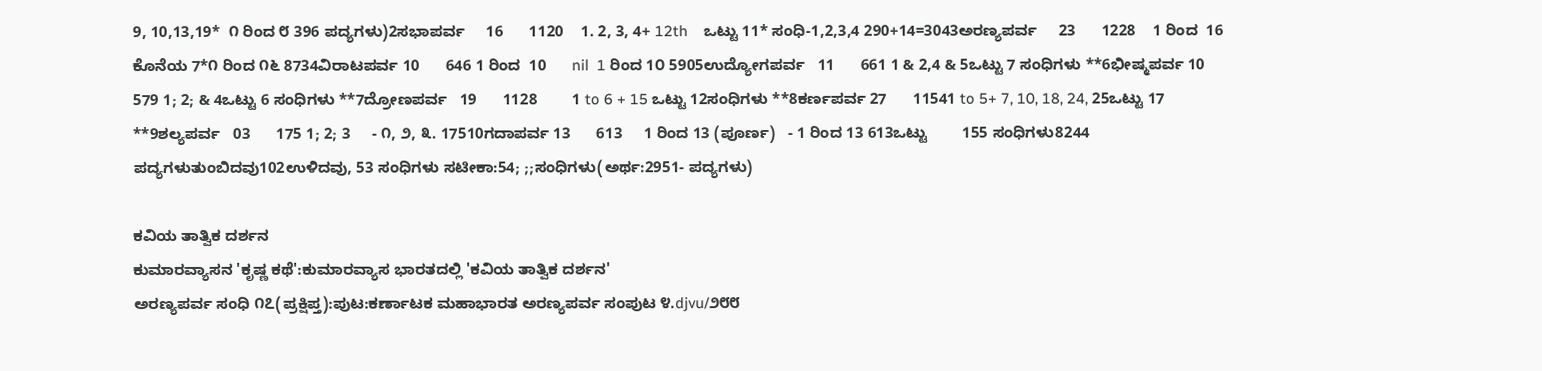9, 10,13,19*  ೧ ರಿಂದ ೮ 396 ಪದ್ಯಗಳು)2ಸಭಾಪರ್ವ     16      1120    1. 2, 3, 4+ 12th    ಒಟ್ಟು 11* ಸಂಧಿ-1,2,3,4 290+14=3043ಅರಣ್ಯಪರ್ವ     23      1228    1 ರಿಂದ  16  ಕೊನೆಯ 7*೧ ರಿಂದ ೧೬ 8734ವಿರಾಟಪರ್ವ 10      646 1 ರಿಂದ  10      nil  1 ರಿಂದ 1೦ 5905ಉದ್ಯೋಗಪರ್ವ   11      661 1 & 2,4 & 5ಒಟ್ಟು 7 ಸಂಧಿಗಳು **6ಭೀಷ್ಮಪರ್ವ 10      579 1; 2; & 4ಒಟ್ಟು 6 ಸಂಧಿಗಳು **7ದ್ರೋಣಪರ್ವ   19      1128        1 to 6 + 15 ಒಟ್ಟು 12ಸಂಧಿಗಳು **8ಕರ್ಣಪರ್ವ 27      11541 to 5+ 7, 10, 18, 24, 25ಒಟ್ಟು 17 **9ಶಲ್ಯಪರ್ವ   03      175 1; 2; 3     - ೧, ೨, ೩. 17510ಗದಾಪರ್ವ 13      613     1 ರಿಂದ 13 (ಪೂರ್ಣ)   - 1 ರಿಂದ 13 613ಒಟ್ಟು        155 ಸಂಧಿಗಳು8244 ಪದ್ಯಗಳುತುಂಬಿದವು102ಉಳಿದವು, 53 ಸಂಧಿಗಳು ಸಟೀಕಾ:54; ;;ಸಂಧಿಗಳು(ಅರ್ಥ:2951- ಪದ್ಯಗಳು)

ಕವಿಯ ತಾತ್ವಿಕ ದರ್ಶನ
ಕುಮಾರವ್ಯಾಸನ 'ಕೃಷ್ಣ ಕಥೆ':ಕುಮಾರವ್ಯಾಸ ಭಾರತದಲ್ಲಿ 'ಕವಿಯ ತಾತ್ವಿಕ ದರ್ಶನ'
ಅರಣ್ಯಪರ್ವ ಸಂಧಿ ೧೭(ಪ್ರಕ್ಷಿಪ್ತ):ಪುಟ:ಕರ್ಣಾಟಕ ಮಹಾಭಾರತ ಅರಣ್ಯಪರ್ವ ಸಂಪುಟ ೪.djvu/೨೮೮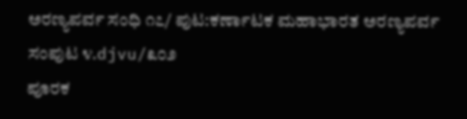ಅರಣ್ಯಪರ್ವ ಸಂಧಿ ೧೭/ ಪುಟ:ಕರ್ಣಾಟಕ ಮಹಾಭಾರತ ಅರಣ್ಯಪರ್ವ ಸಂಪುಟ ೪.djvu/೩೦೨
ಪೂರಕ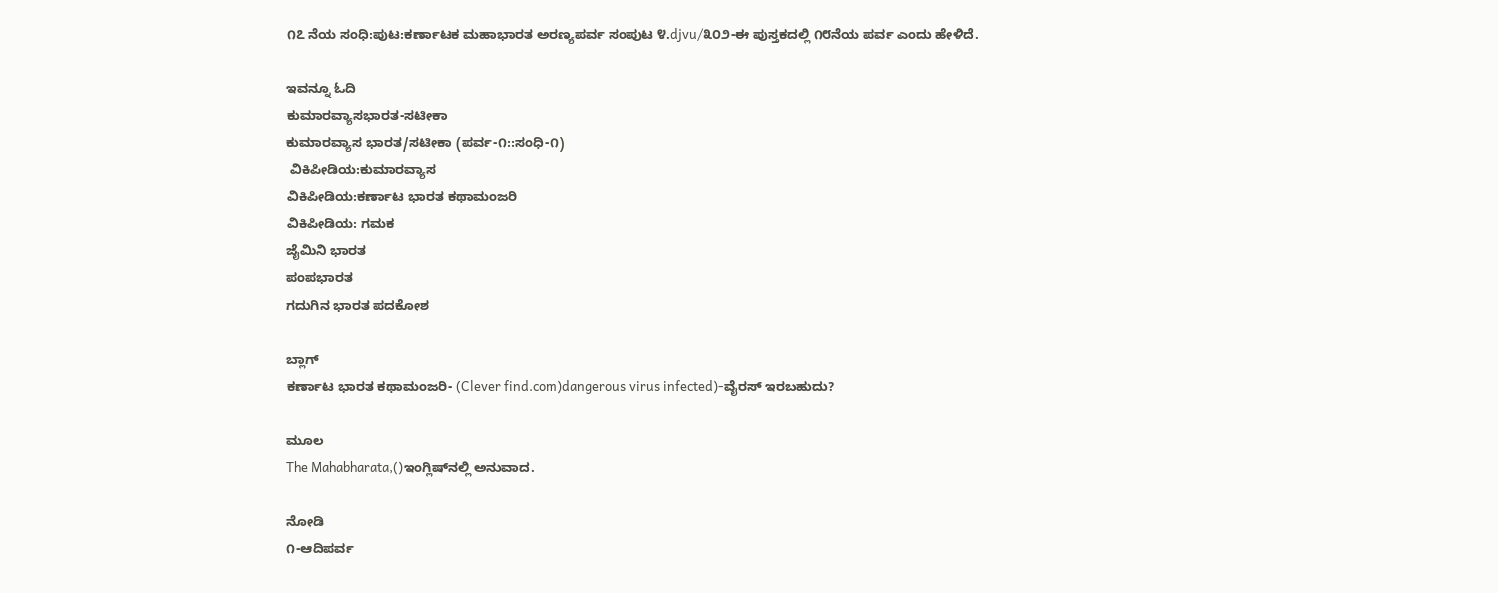೧೭ ನೆಯ ಸಂಧಿ:ಪುಟ:ಕರ್ಣಾಟಕ ಮಹಾಭಾರತ ಅರಣ್ಯಪರ್ವ ಸಂಪುಟ ೪.djvu/೩೦೨-ಈ ಪುಸ್ತಕದಲ್ಲಿ ೧೮ನೆಯ ಪರ್ವ ಎಂದು ಹೇಳಿದೆ.

ಇವನ್ನೂ ಓದಿ
ಕುಮಾರವ್ಯಾಸಭಾರತ-ಸಟೀಕಾ
ಕುಮಾರವ್ಯಾಸ ಭಾರತ/ಸಟೀಕಾ (ಪರ್ವ-೧::ಸಂಧಿ-೧)
 ವಿಕಿಪೀಡಿಯ:ಕುಮಾರವ್ಯಾಸ
ವಿಕಿಪೀಡಿಯ:ಕರ್ಣಾಟ ಭಾರತ ಕಥಾಮಂಜರಿ
ವಿಕಿಪೀಡಿಯ: ಗಮಕ
ಜೈಮಿನಿ ಭಾರತ
ಪಂಪಭಾರತ
ಗದುಗಿನ ಭಾರತ ಪದಕೋಶ

ಬ್ಲಾಗ್
ಕರ್ಣಾಟ ಭಾರತ ಕಥಾಮಂಜರಿ- (Clever find.com)dangerous virus infected)-ವೈರಸ್ ಇರಬಹುದು?

ಮೂಲ
The Mahabharata,()ಇಂಗ್ಲಿಷ್‍ನಲ್ಲಿ ಅನುವಾದ.

ನೋಡಿ
೧-ಆದಿಪರ್ವ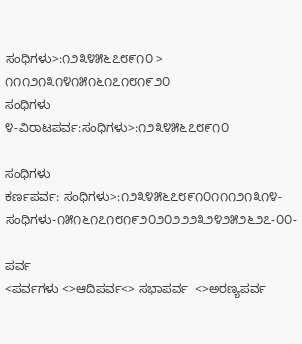ಸಂಧಿಗಳು>:೧೨೩೪೫೬೭೮೯೧೦ > ೧೧೧೨೧೩೧೪೧೫೧೬೧೭೧೮೧೯೨೦
ಸಂಧಿಗಳು
೪-ವಿರಾಟಪರ್ವ:ಸಂಧಿಗಳು>:೧೨೩೪೫೬೭೮೯೧೦

ಸಂಧಿಗಳು
ಕರ್ಣಪರ್ವ: ಸಂಧಿಗಳು>:೧೨೩೪೫೬೭೮೯೧೦೧೧೧೨೧೩೧೪-ಸಂಧಿಗಳು-೧೫೧೬೧೭೧೮೧೯೨೦೨೦೨೨೨೩೨೪೨೫೨೬೨೭-೦೦-

ಪರ್ವ
<ಪರ್ವಗಳು <>ಆದಿಪರ್ವ<> ಸಭಾಪರ್ವ  <>ಅರಣ್ಯಪರ್ವ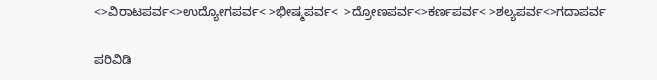<>ವಿರಾಟಪರ್ವ<>ಉದ್ಯೋಗಪರ್ವ< >ಭೀಷ್ಮಪರ್ವ<  >ದ್ರೋಣಪರ್ವ<>ಕರ್ಣಪರ್ವ< >ಶಲ್ಯಪರ್ವ<>ಗದಾಪರ್ವ

ಪರಿವಿಡಿ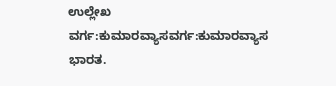ಉಲ್ಲೇಖ
ವರ್ಗ:ಕುಮಾರವ್ಯಾಸವರ್ಗ:ಕುಮಾರವ್ಯಾಸ ಭಾರತ.